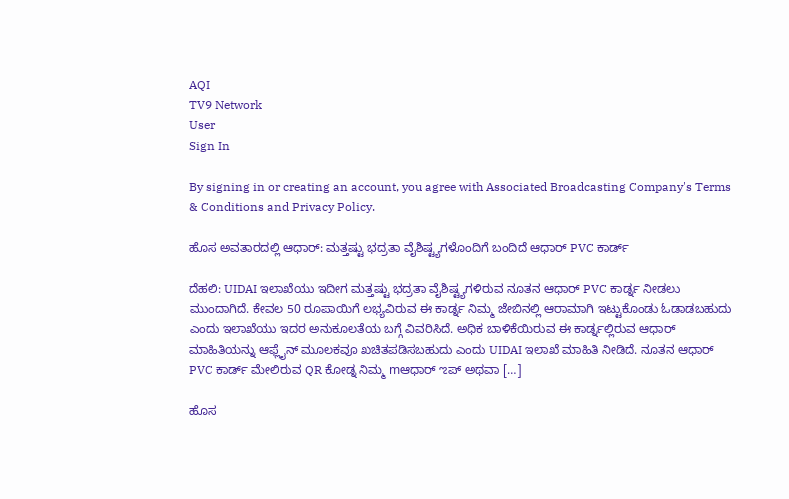AQI
TV9 Network
User
Sign In

By signing in or creating an account, you agree with Associated Broadcasting Company's Terms & Conditions and Privacy Policy.

ಹೊಸ ಅವತಾರದಲ್ಲಿ ಆಧಾರ್: ಮತ್ತಷ್ಟು ಭದ್ರತಾ ವೈಶಿಷ್ಟ್ಯಗಳೊಂದಿಗೆ ಬಂದಿದೆ ಆಧಾರ್ PVC ಕಾರ್ಡ್

ದೆಹಲಿ: UIDAI ಇಲಾಖೆಯು ಇದೀಗ ಮತ್ತಷ್ಟು ಭದ್ರತಾ ವೈಶಿಷ್ಟ್ಯಗಳಿರುವ ನೂತನ ಆಧಾರ್ PVC ಕಾರ್ಡ್ನ ನೀಡಲು ಮುಂದಾಗಿದೆ. ಕೇವಲ 50 ರೂಪಾಯಿಗೆ ಲಭ್ಯವಿರುವ ಈ ಕಾರ್ಡ್ನ ನಿಮ್ಮ ಜೇಬಿನಲ್ಲಿ ಆರಾಮಾಗಿ ಇಟ್ಟುಕೊಂಡು ಓಡಾಡಬಹುದು ಎಂದು ಇಲಾಖೆಯು ಇದರ ಅನುಕೂಲತೆಯ ಬಗ್ಗೆ ವಿವರಿಸಿದೆ. ಅಧಿಕ ಬಾಳಿಕೆಯಿರುವ ಈ ಕಾರ್ಡ್ನಲ್ಲಿರುವ ಆಧಾರ್ ಮಾಹಿತಿಯನ್ನು ಆಫ್ಲೈನ್ ಮೂಲಕವೂ ಖಚಿತಪಡಿಸಬಹುದು ಎಂದು UIDAI ಇಲಾಖೆ ಮಾಹಿತಿ ನೀಡಿದೆ. ನೂತನ ಆಧಾರ್ PVC ಕಾರ್ಡ್ ಮೇಲಿರುವ QR ಕೋಡ್ನ ನಿಮ್ಮ mಆಧಾರ್ ಌಪ್ ಅಥವಾ […]

ಹೊಸ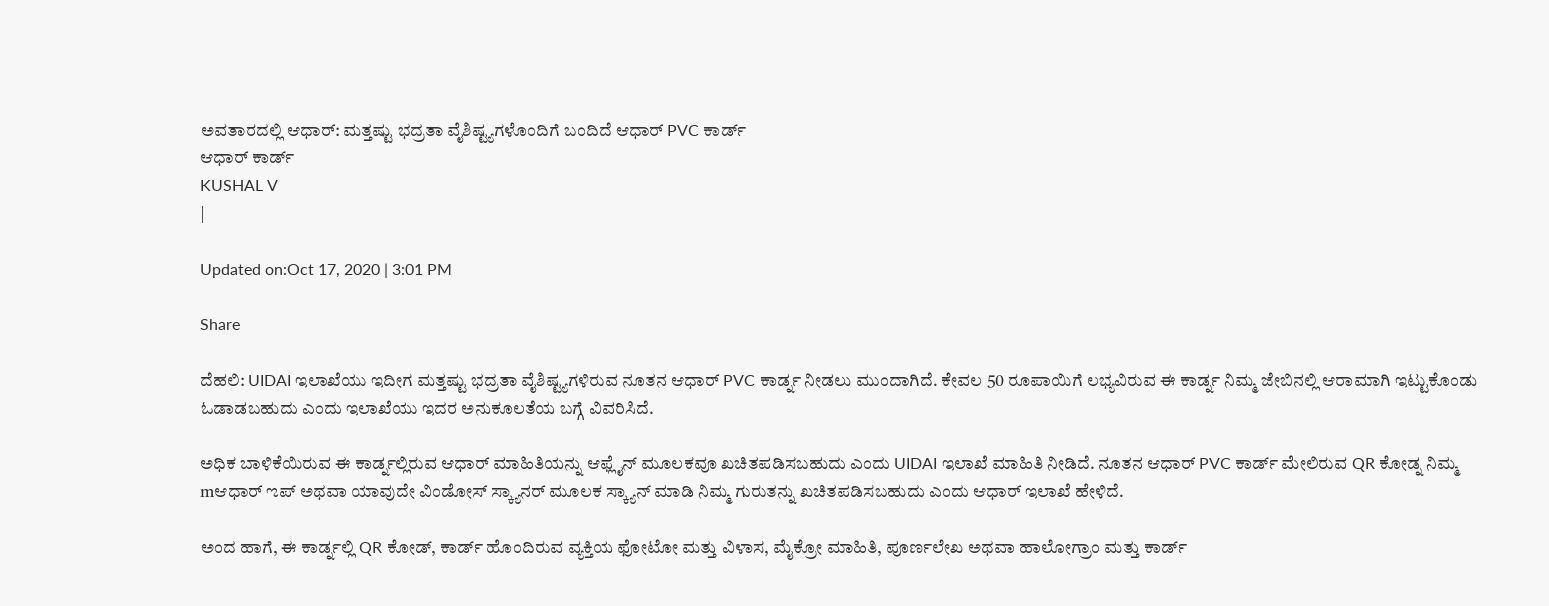ಅವತಾರದಲ್ಲಿ ಆಧಾರ್: ಮತ್ತಷ್ಟು ಭದ್ರತಾ ವೈಶಿಷ್ಟ್ಯಗಳೊಂದಿಗೆ ಬಂದಿದೆ ಆಧಾರ್ PVC ಕಾರ್ಡ್
ಆಧಾರ್ ಕಾರ್ಡ್
KUSHAL V
|

Updated on:Oct 17, 2020 | 3:01 PM

Share

ದೆಹಲಿ: UIDAI ಇಲಾಖೆಯು ಇದೀಗ ಮತ್ತಷ್ಟು ಭದ್ರತಾ ವೈಶಿಷ್ಟ್ಯಗಳಿರುವ ನೂತನ ಆಧಾರ್ PVC ಕಾರ್ಡ್ನ ನೀಡಲು ಮುಂದಾಗಿದೆ. ಕೇವಲ 50 ರೂಪಾಯಿಗೆ ಲಭ್ಯವಿರುವ ಈ ಕಾರ್ಡ್ನ ನಿಮ್ಮ ಜೇಬಿನಲ್ಲಿ ಆರಾಮಾಗಿ ಇಟ್ಟುಕೊಂಡು ಓಡಾಡಬಹುದು ಎಂದು ಇಲಾಖೆಯು ಇದರ ಅನುಕೂಲತೆಯ ಬಗ್ಗೆ ವಿವರಿಸಿದೆ.

ಅಧಿಕ ಬಾಳಿಕೆಯಿರುವ ಈ ಕಾರ್ಡ್ನಲ್ಲಿರುವ ಆಧಾರ್ ಮಾಹಿತಿಯನ್ನು ಆಫ್ಲೈನ್ ಮೂಲಕವೂ ಖಚಿತಪಡಿಸಬಹುದು ಎಂದು UIDAI ಇಲಾಖೆ ಮಾಹಿತಿ ನೀಡಿದೆ. ನೂತನ ಆಧಾರ್ PVC ಕಾರ್ಡ್ ಮೇಲಿರುವ QR ಕೋಡ್ನ ನಿಮ್ಮ mಆಧಾರ್ ಌಪ್ ಅಥವಾ ಯಾವುದೇ ವಿಂಡೋಸ್ ಸ್ಕ್ಯಾನರ್ ಮೂಲಕ ಸ್ಕ್ಯಾನ್ ಮಾಡಿ ನಿಮ್ಮ ಗುರುತನ್ನು ಖಚಿತಪಡಿಸಬಹುದು ಎಂದು ಆಧಾರ್ ಇಲಾಖೆ ಹೇಳಿದೆ.

ಅಂದ ಹಾಗೆ, ಈ ಕಾರ್ಡ್ನಲ್ಲಿ QR ಕೋಡ್, ಕಾರ್ಡ್ ಹೊಂದಿರುವ ವ್ಯಕ್ತಿಯ ಫೋಟೋ ಮತ್ತು ವಿಳಾಸ, ಮೈಕ್ರೋ ಮಾಹಿತಿ, ಪೂರ್ಣಲೇಖ ಅಥವಾ ಹಾಲೋಗ್ರಾಂ ಮತ್ತು ಕಾರ್ಡ್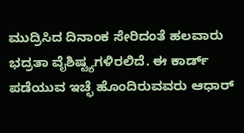ಮುದ್ರಿಸಿದ ದಿನಾಂಕ ಸೇರಿದಂತೆ ಹಲವಾರು ಭದ್ರತಾ ವೈಶಿಷ್ಟ್ಯಗಳಿರಲಿದೆ. ಈ ಕಾರ್ಡ್ ಪಡೆಯುವ ಇಚ್ಛೆ ಹೊಂದಿರುವವರು ಆಧಾರ್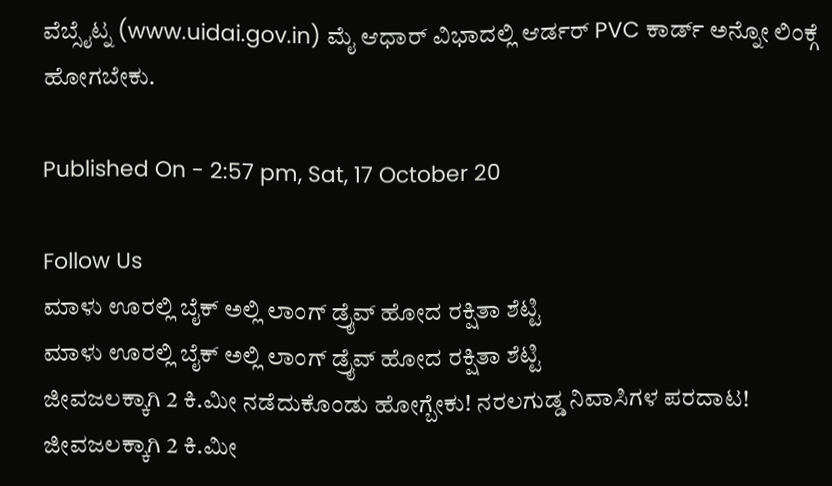ವೆಬ್ಸೈಟ್ನ (www.uidai.gov.in) ಮೈ ಆಧಾರ್ ವಿಭಾದಲ್ಲಿ ಆರ್ಡರ್ PVC ಕಾರ್ಡ್ ಅನ್ನೋ ಲಿಂಕ್ಗೆ ಹೋಗಬೇಕು.

Published On - 2:57 pm, Sat, 17 October 20

Follow Us
ಮಾಳು ಊರಲ್ಲಿ ಬೈಕ್ ಅಲ್ಲಿ ಲಾಂಗ್ ಡ್ರೈವ್ ಹೋದ ರಕ್ಷಿತಾ ಶೆಟ್ಟಿ
ಮಾಳು ಊರಲ್ಲಿ ಬೈಕ್ ಅಲ್ಲಿ ಲಾಂಗ್ ಡ್ರೈವ್ ಹೋದ ರಕ್ಷಿತಾ ಶೆಟ್ಟಿ
ಜೀವಜಲಕ್ಕಾಗಿ 2 ಕಿ.ಮೀ ನಡೆದುಕೊಂಡು ಹೋಗ್ಬೇಕು! ನರಲಗುಡ್ಡ ನಿವಾಸಿಗಳ ಪರದಾಟ!
ಜೀವಜಲಕ್ಕಾಗಿ 2 ಕಿ.ಮೀ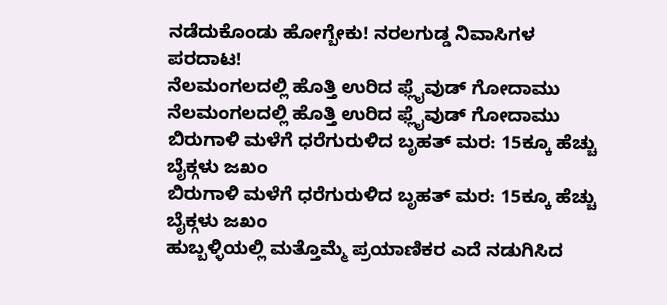ನಡೆದುಕೊಂಡು ಹೋಗ್ಬೇಕು! ನರಲಗುಡ್ಡ ನಿವಾಸಿಗಳ ಪರದಾಟ!
ನೆಲಮಂಗಲದಲ್ಲಿ ಹೊತ್ತಿ ಉರಿದ ಫ್ಲೈವುಡ್ ಗೋದಾಮು
ನೆಲಮಂಗಲದಲ್ಲಿ ಹೊತ್ತಿ ಉರಿದ ಫ್ಲೈವುಡ್ ಗೋದಾಮು
ಬಿರುಗಾಳಿ ಮಳೆಗೆ ಧರೆಗುರುಳಿದ ಬೃಹತ್ ಮರ: 15ಕ್ಕೂ ಹೆಚ್ಚು ಬೈಕ್ಗಳು ಜಖಂ
ಬಿರುಗಾಳಿ ಮಳೆಗೆ ಧರೆಗುರುಳಿದ ಬೃಹತ್ ಮರ: 15ಕ್ಕೂ ಹೆಚ್ಚು ಬೈಕ್ಗಳು ಜಖಂ
ಹುಬ್ಬಳ್ಳಿಯಲ್ಲಿ ಮತ್ತೊಮ್ಮೆ ಪ್ರಯಾಣಿಕರ ಎದೆ ನಡುಗಿಸಿದ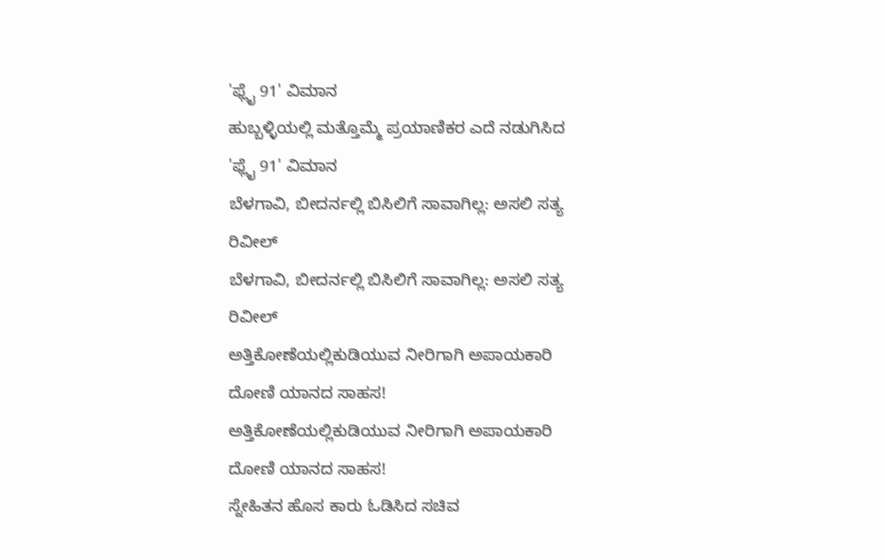'ಫ್ಲೈ 91' ವಿಮಾನ
ಹುಬ್ಬಳ್ಳಿಯಲ್ಲಿ ಮತ್ತೊಮ್ಮೆ ಪ್ರಯಾಣಿಕರ ಎದೆ ನಡುಗಿಸಿದ 'ಫ್ಲೈ 91' ವಿಮಾನ
ಬೆಳಗಾವಿ, ಬೀದರ್ನಲ್ಲಿ ಬಿಸಿಲಿಗೆ ಸಾವಾಗಿಲ್ಲ: ಅಸಲಿ ಸತ್ಯ ರಿವೀಲ್
ಬೆಳಗಾವಿ, ಬೀದರ್ನಲ್ಲಿ ಬಿಸಿಲಿಗೆ ಸಾವಾಗಿಲ್ಲ: ಅಸಲಿ ಸತ್ಯ ರಿವೀಲ್
ಅತ್ತಿಕೋಣೆಯಲ್ಲಿಕುಡಿಯುವ ನೀರಿಗಾಗಿ ಅಪಾಯಕಾರಿ ದೋಣಿ ಯಾನದ ಸಾಹಸ!
ಅತ್ತಿಕೋಣೆಯಲ್ಲಿಕುಡಿಯುವ ನೀರಿಗಾಗಿ ಅಪಾಯಕಾರಿ ದೋಣಿ ಯಾನದ ಸಾಹಸ!
ಸ್ನೇಹಿತನ ಹೊಸ ಕಾರು ಓಡಿಸಿದ ಸಚಿವ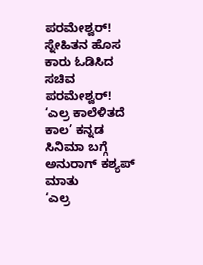ಪರಮೇಶ್ವರ್!
ಸ್ನೇಹಿತನ ಹೊಸ ಕಾರು ಓಡಿಸಿದ ಸಚಿವ ಪರಮೇಶ್ವರ್!
‘ಎಲ್ರ ಕಾಲೆಳಿತದೆ ಕಾಲ’ ಕನ್ನಡ ಸಿನಿಮಾ ಬಗ್ಗೆ ಅನುರಾಗ್ ಕಶ್ಯಪ್ ಮಾತು
‘ಎಲ್ರ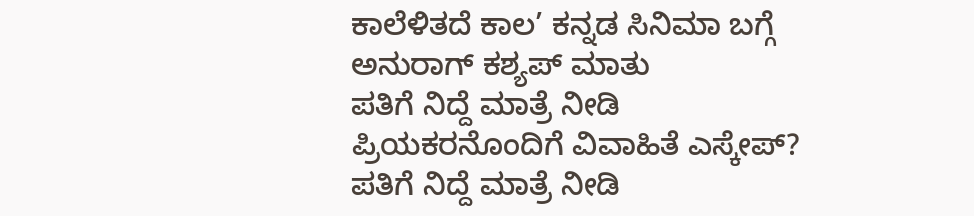ಕಾಲೆಳಿತದೆ ಕಾಲ’ ಕನ್ನಡ ಸಿನಿಮಾ ಬಗ್ಗೆ ಅನುರಾಗ್ ಕಶ್ಯಪ್ ಮಾತು
ಪತಿಗೆ ನಿದ್ದೆ ಮಾತ್ರೆ ನೀಡಿ ಪ್ರಿಯಕರನೊಂದಿಗೆ ವಿವಾಹಿತೆ ಎಸ್ಕೇಪ್?
ಪತಿಗೆ ನಿದ್ದೆ ಮಾತ್ರೆ ನೀಡಿ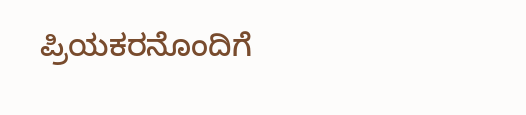ಪ್ರಿಯಕರನೊಂದಿಗೆ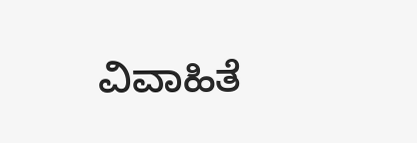ವಿವಾಹಿತೆ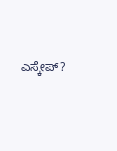ಎಸ್ಕೇಪ್?